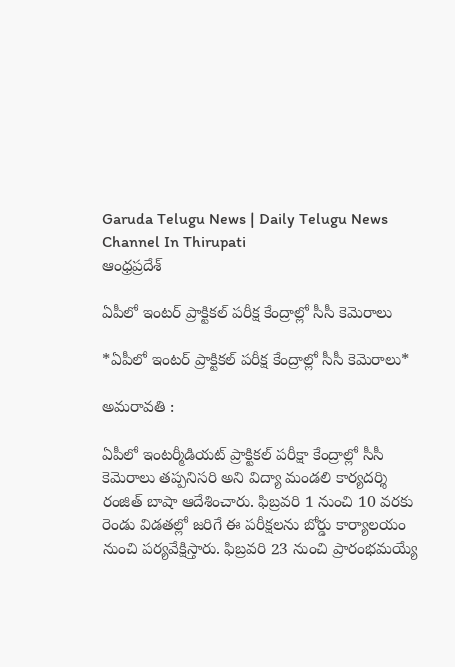Garuda Telugu News | Daily Telugu News Channel In Thirupati
ఆంధ్రప్రదేశ్

ఏపీలో ఇంటర్ ప్రాక్టికల్ పరీక్ష కేంద్రాల్లో సీసీ కెమెరాలు

*ఏపీలో ఇంటర్ ప్రాక్టికల్ పరీక్ష కేంద్రాల్లో సీసీ కెమెరాలు*

అమరావతి :

ఏపీలో ఇంటర్మీడియట్ ప్రాక్టికల్ పరీక్షా కేంద్రాల్లో సీసీ కెమెరాలు తప్పనిసరి అని విద్యా మండలి కార్యదర్శి రంజిత్ బాషా ఆదేశించారు. ఫిబ్రవరి 1 నుంచి 10 వరకు రెండు విడతల్లో జరిగే ఈ పరీక్షలను బోర్డు కార్యాలయం నుంచి పర్యవేక్షిస్తారు. ఫిబ్రవరి 23 నుంచి ప్రారంభమయ్యే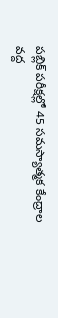పబ్లిక్ పరీక్షల్లో 45 సమస్యాత్మక కేంద్రాల వద్ద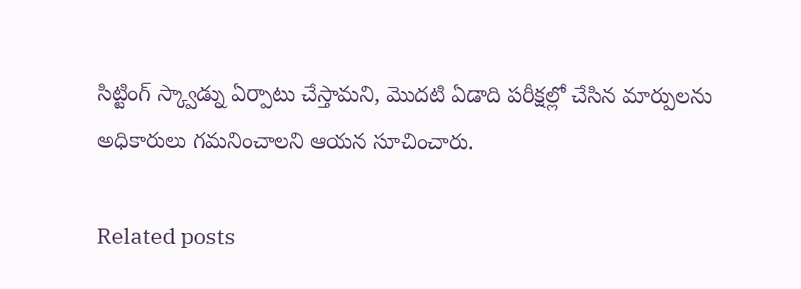సిట్టింగ్ స్క్వాడ్ను ఏర్పాటు చేస్తామని, మొదటి ఏడాది పరీక్షల్లో చేసిన మార్పులను అధికారులు గమనించాలని ఆయన సూచించారు.

Related posts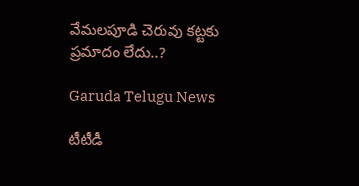వేమలపూడి చెరువు కట్టకు ప్రమాదం లేదు..?

Garuda Telugu News

టీటీడీ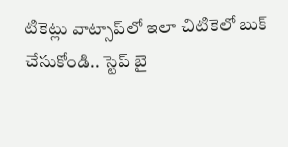టికెట్లు వాట్సాప్‌లో ఇలా చిటికెలో బుక్‌ చేసుకోండి.. స్టెప్‌ బై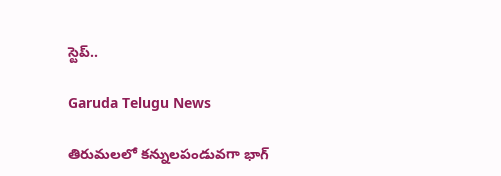స్టెప్‌..

Garuda Telugu News

తిరుమలలో కన్నులపండువగా భాగ్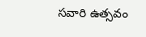సవారి ఉత్సవం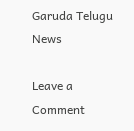Garuda Telugu News

Leave a Comment